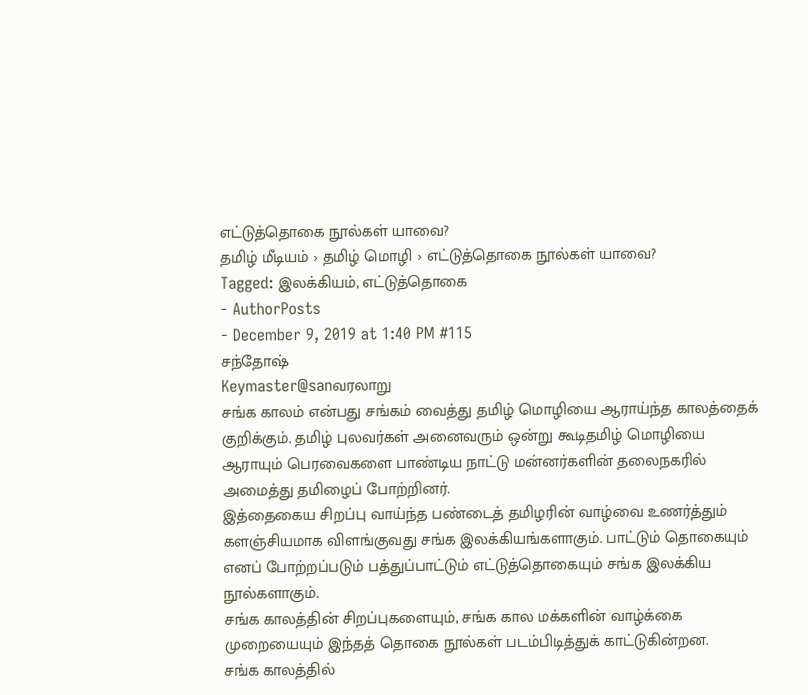எட்டுத்தொகை நூல்கள் யாவை?
தமிழ் மீடியம் › தமிழ் மொழி › எட்டுத்தொகை நூல்கள் யாவை?
Tagged: இலக்கியம், எட்டுத்தொகை
- AuthorPosts
- December 9, 2019 at 1:40 PM #115
சந்தோஷ்
Keymaster@sanவரலாறு
சங்க காலம் என்பது சங்கம் வைத்து தமிழ் மொழியை ஆராய்ந்த காலத்தைக் குறிக்கும். தமிழ் புலவர்கள் அனைவரும் ஒன்று கூடிதமிழ் மொழியை ஆராயும் பெரவைகளை பாண்டிய நாட்டு மன்னர்களின் தலைநகரில் அமைத்து தமிழைப் போற்றினர்.
இத்தைகைய சிறப்பு வாய்ந்த பண்டைத் தமிழரின் வாழ்வை உணர்த்தும் களஞ்சியமாக விளங்குவது சங்க இலக்கியங்களாகும். பாட்டும் தொகையும் எனப் போற்றப்படும் பத்துப்பாட்டும் எட்டுத்தொகையும் சங்க இலக்கிய நூல்களாகும்.
சங்க காலத்தின் சிறப்புகளையும், சங்க கால மக்களின் வாழ்க்கை முறையையும் இந்தத் தொகை நூல்கள் படம்பிடித்துக் காட்டுகின்றன.
சங்க காலத்தில்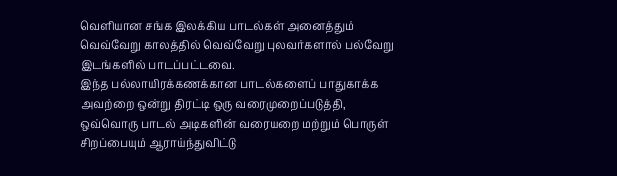வெளியான சங்க இலக்கிய பாடல்கள் அனைத்தும் வெவ்வேறு காலத்தில் வெவ்வேறு புலவர்களால் பல்வேறு இடங்களில் பாடப்பட்டவை.
இந்த பல்லாயிரக்கணக்கான பாடல்களைப் பாதுகாக்க அவற்றை ஒன்று திரட்டி ஒரு வரைமுறைப்படுத்தி, ஒவ்வொரு பாடல் அடிகளின் வரையறை மற்றும் பொருள் சிறப்பையும் ஆராய்ந்துவிட்டு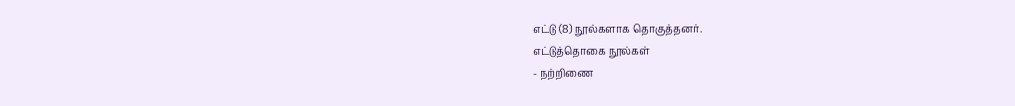எட்டு (8) நூல்களாக தொகுத்தனர்.
எட்டுத்தொகை நூல்கள்
- நற்றிணை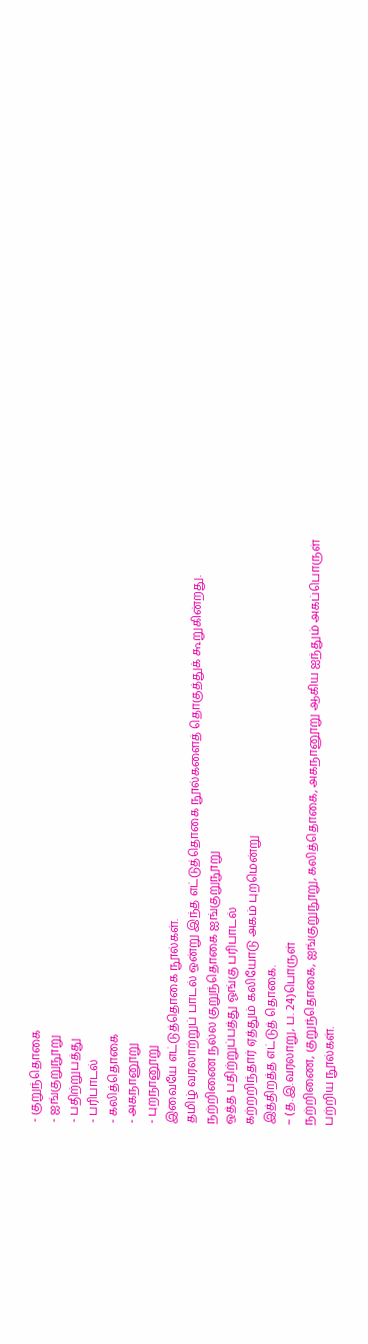- குறுந்தொகை
- ஐங்குறுநூறு
- பதிற்றுபத்து
- பரிபாடல்
- கலித்தொகை
- அகநானூறு
- புறநானூறு
இவையே எட்டுத்தொகை நூல்கள்.
தமிழ் வரலாற்றுப் பாடல் ஒன்று இந்த எட்டுத்தொகை நூல்களைத் தொகுத்துக் கூறுகின்றது.
நற்றிணை நல்ல குறுந்தொகை ஐங்குறுநூறு
ஒத்த பதிற்றுப்பத்து ஓங்கு பரிபாடல்
கற்றறிந்தார் ஏத்தும் கலியோடு அகம் புறமென்று
இத்திறத்த எட்டுத் தொகை.
– (த.இ.வரலாறு, ப. 24)பொருள்
நற்றிணை, குறுந்தொகை, ஐங்குறுநூறு, கலித்தொகை, அகநானூறு ஆகிய ஐந்தும் அகப்பொருள் பற்றிய நூல்கள்.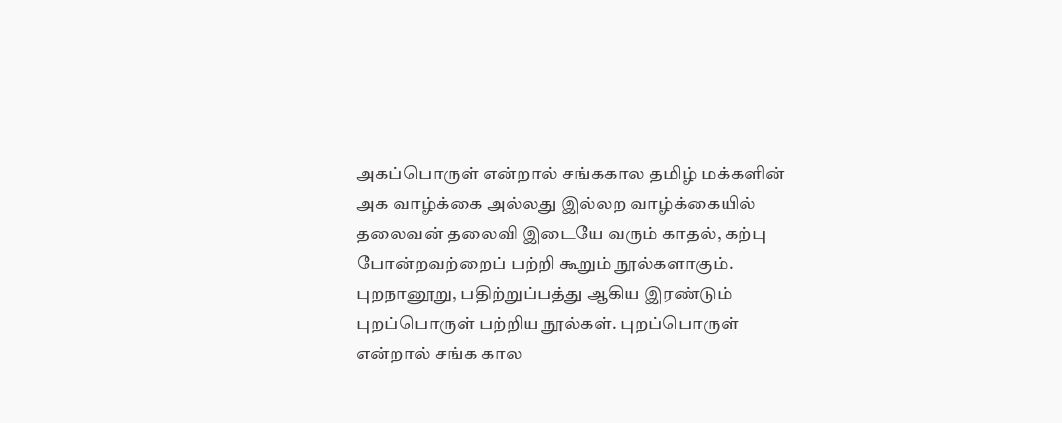அகப்பொருள் என்றால் சங்ககால தமிழ் மக்களின் அக வாழ்க்கை அல்லது இல்லற வாழ்க்கையில் தலைவன் தலைவி இடையே வரும் காதல், கற்பு போன்றவற்றைப் பற்றி கூறும் நூல்களாகும்.
புறநானூறு, பதிற்றுப்பத்து ஆகிய இரண்டும் புறப்பொருள் பற்றிய நூல்கள். புறப்பொருள் என்றால் சங்க கால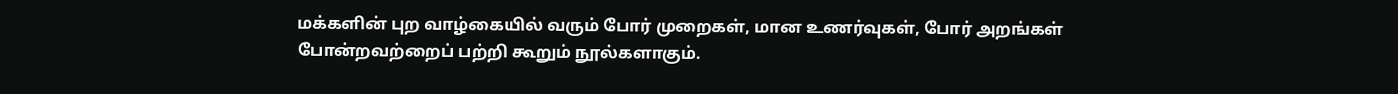மக்களின் புற வாழ்கையில் வரும் போர் முறைகள், மான உணர்வுகள், போர் அறங்கள் போன்றவற்றைப் பற்றி கூறும் நூல்களாகும்.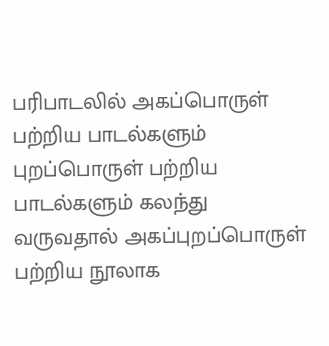பரிபாடலில் அகப்பொருள் பற்றிய பாடல்களும் புறப்பொருள் பற்றிய பாடல்களும் கலந்து வருவதால் அகப்புறப்பொருள் பற்றிய நூலாக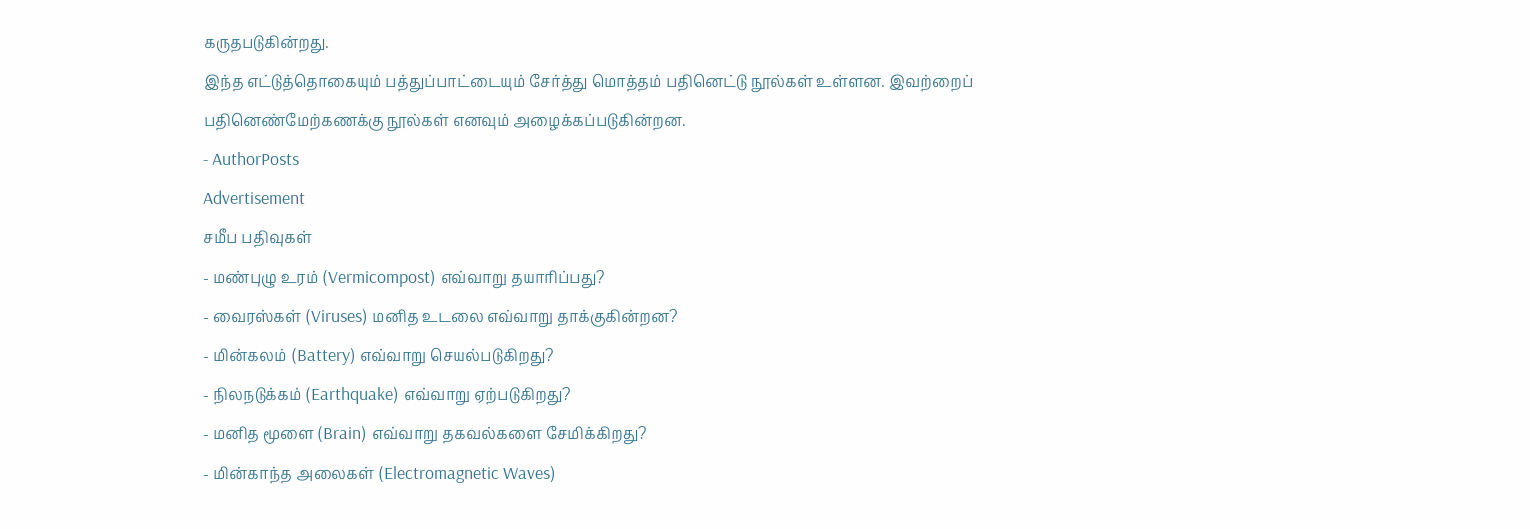கருதபடுகின்றது.
இந்த எட்டுத்தொகையும் பத்துப்பாட்டையும் சேர்த்து மொத்தம் பதினெட்டு நூல்கள் உள்ளன. இவற்றைப் பதினெண்மேற்கணக்கு நூல்கள் எனவும் அழைக்கப்படுகின்றன.
- AuthorPosts
Advertisement
சமீப பதிவுகள்
- மண்புழு உரம் (Vermicompost) எவ்வாறு தயாரிப்பது?
- வைரஸ்கள் (Viruses) மனித உடலை எவ்வாறு தாக்குகின்றன?
- மின்கலம் (Battery) எவ்வாறு செயல்படுகிறது?
- நிலநடுக்கம் (Earthquake) எவ்வாறு ஏற்படுகிறது?
- மனித மூளை (Brain) எவ்வாறு தகவல்களை சேமிக்கிறது?
- மின்காந்த அலைகள் (Electromagnetic Waves)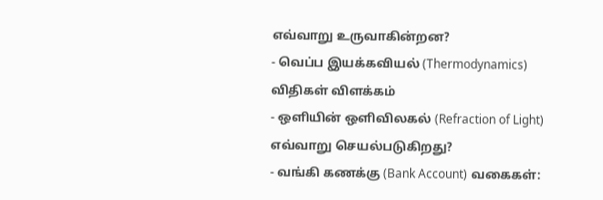எவ்வாறு உருவாகின்றன?
- வெப்ப இயக்கவியல் (Thermodynamics) விதிகள் விளக்கம்
- ஒளியின் ஒளிவிலகல் (Refraction of Light) எவ்வாறு செயல்படுகிறது?
- வங்கி கணக்கு (Bank Account) வகைகள்: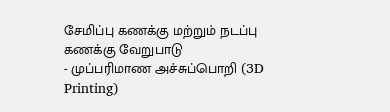சேமிப்பு கணக்கு மற்றும் நடப்பு கணக்கு வேறுபாடு
- முப்பரிமாண அச்சுப்பொறி (3D Printing)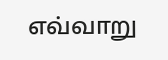எவ்வாறு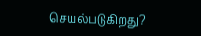செயல்படுகிறது?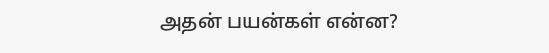அதன் பயன்கள் என்ன?